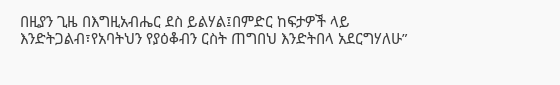በዚያን ጊዜ በእግዚአብሔር ደስ ይልሃል፤በምድር ከፍታዎች ላይ እንድትጋልብ፣የአባትህን የያዕቆብን ርስት ጠግበህ እንድትበላ አደርግሃለሁ”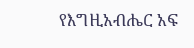የእግዚአብሔር አፍ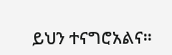ይህን ተናግሮአልና።